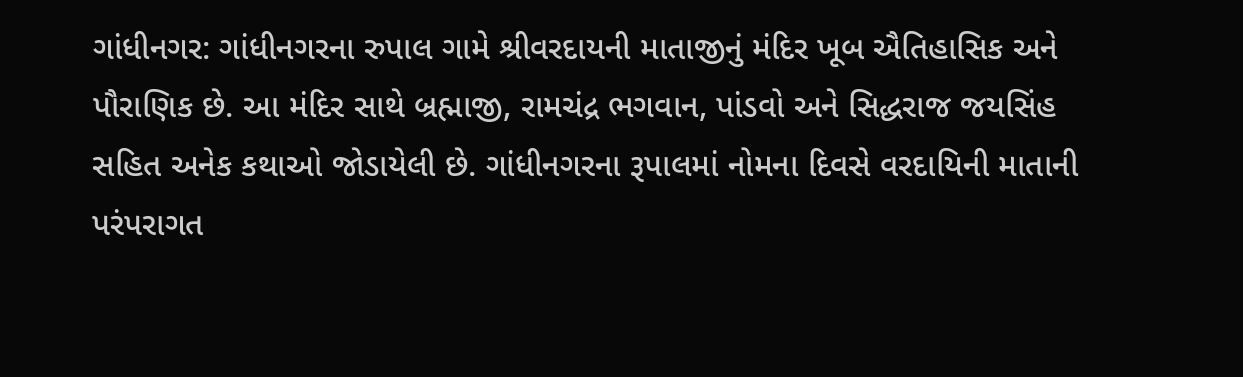ગાંધીનગર: ગાંધીનગરના રુપાલ ગામે શ્રીવરદાયની માતાજીનું મંદિર ખૂબ ઐતિહાસિક અને પૌરાણિક છે. આ મંદિર સાથે બ્રહ્માજી, રામચંદ્ર ભગવાન, પાંડવો અને સિદ્ધરાજ જયસિંહ સહિત અનેક કથાઓ જોડાયેલી છે. ગાંધીનગરના રૂપાલમાં નોમના દિવસે વરદાયિની માતાની પરંપરાગત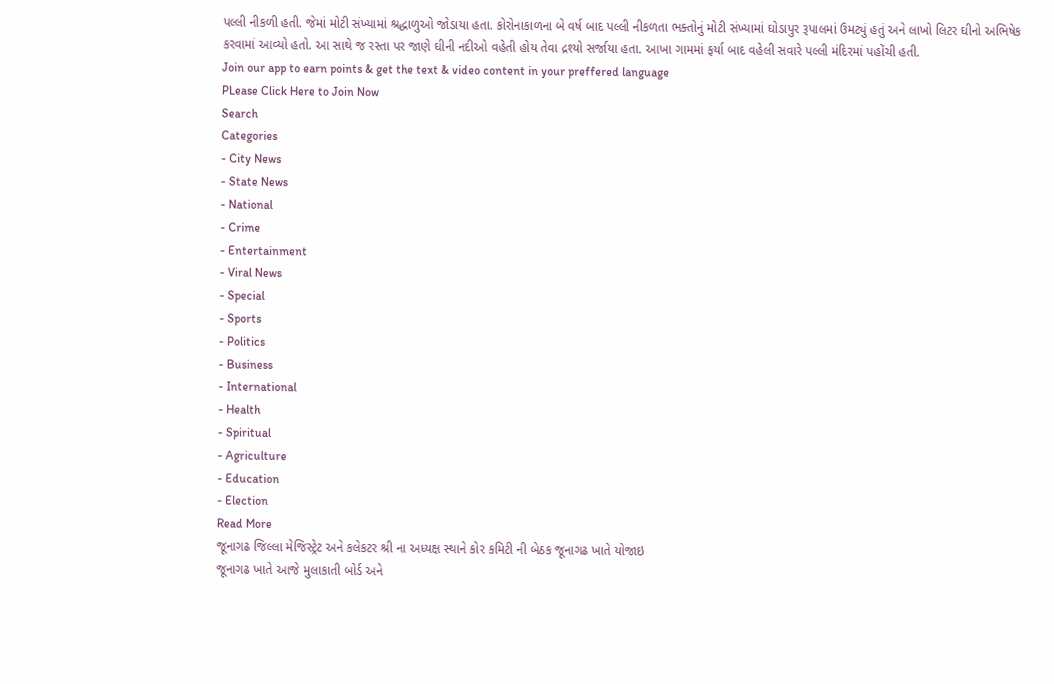પલ્લી નીકળી હતી. જેમાં મોટી સંખ્યામાં શ્રદ્ધાળુઓ જોડાયા હતા. કોરોનાકાળના બે વર્ષ બાદ પલ્લી નીકળતા ભક્તોનું મોટી સંખ્યામાં ઘોડાપુર રૂપાલમાં ઉમટ્યું હતું અને લાખો લિટર ઘીનો અભિષેક કરવામાં આવ્યો હતો. આ સાથે જ રસ્તા પર જાણે ઘીની નદીઓ વહેતી હોય તેવા દ્રશ્યો સર્જાયા હતા. આખા ગામમાં ફર્યા બાદ વહેલી સવારે પલ્લી મંદિરમાં પહોંચી હતી.
Join our app to earn points & get the text & video content in your preffered language
PLease Click Here to Join Now
Search
Categories
- City News
- State News
- National
- Crime
- Entertainment
- Viral News
- Special
- Sports
- Politics
- Business
- International
- Health
- Spiritual
- Agriculture
- Education
- Election
Read More
જૂનાગઢ જિલ્લા મેજિસ્ટ્રેટ અને કલેકટર શ્રી ના અધ્યક્ષ સ્થાને કોર કમિટી ની બેઠક જૂનાગઢ ખાતે યોજાઇ
જૂનાગઢ ખાતે આજે મુલાકાતી બોર્ડ અને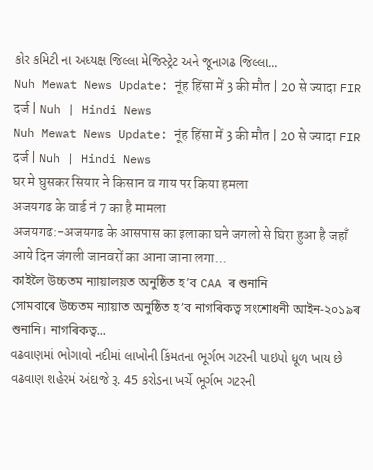કોર કમિટી ના અધ્યક્ષ જિલ્લા મેજિસ્ટ્રેટ અને જૂનાગઢ જિલ્લા...
Nuh Mewat News Update: नूंह हिंसा में 3 की मौत | 20 से ज्यादा FIR दर्ज | Nuh | Hindi News
Nuh Mewat News Update: नूंह हिंसा में 3 की मौत | 20 से ज्यादा FIR दर्ज | Nuh | Hindi News
घर मे घुसकर सियार ने किसान व गाय पर किया हमला
अजयगढ के वार्ड नं 7 का है मामला
अजयगढ:-अजयगढ के आसपास का इलाका घने जगलो से घिरा हुआ है जहाँ आये दिन जंगली जानवरों का आना जाना लगा...
কাইলৈ উচ্চতম ন্যায়ালয়ত অনুষ্ঠিত হ’ব CAA ৰ শুনানি
সোমবাৰে উচ্চতম ন্যায়াত অনুষ্ঠিত হ’ব নাগৰিকত্ব সংশোধনী আইন-২০১৯ৰ শুনানি। নাগৰিকত্ব...
વઢવાણમાં ભોગાવો નદીમાં લાખોની કિંમતના ભૂર્ગભ ગટરની પાઇપો ધૂળ ખાય છે
વઢવાણ શહેરમં અંદાજે રૂ. 45 કરોડના ખર્ચે ભૂર્ગભ ગટરની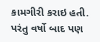કામગીરી કરાઇ હતી. પરંતુ વર્ષો બાદ પણ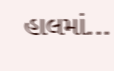હાલમાં...